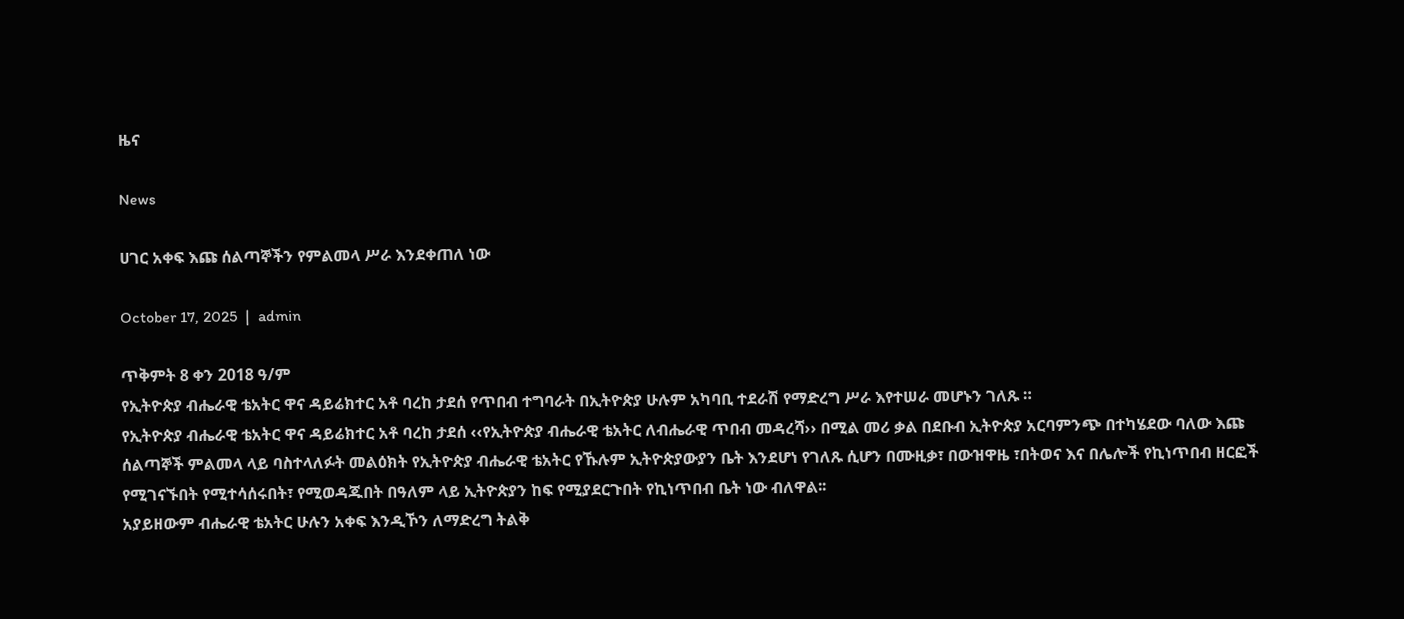ዜና

News

ሀገር አቀፍ እጩ ሰልጣኞችን የምልመላ ሥራ እንደቀጠለ ነው

October 17, 2025  |  admin

ጥቅምት 8 ቀን 2018 ዓ/ም
የኢትዮጵያ ብሔራዊ ቴአትር ዋና ዳይሬክተር አቶ ባረከ ታደሰ የጥበብ ተግባራት በኢትዮጵያ ሁሉም አካባቢ ተደራሽ የማድረግ ሥራ እየተሠራ መሆኑን ገለጹ ።
የኢትዮጵያ ብሔራዊ ቴአትር ዋና ዳይሬክተር አቶ ባረከ ታደሰ ‹‹የኢትዮጵያ ብሔራዊ ቴአትር ለብሔራዊ ጥበብ መዳረሻ›› በሚል መሪ ቃል በደቡብ ኢትዮጵያ አርባምንጭ በተካሄደው ባለው እጩ ሰልጣኞች ምልመላ ላይ ባስተላለፉት መልዕክት የኢትዮጵያ ብሔራዊ ቴአትር የኹሉም ኢትዮጵያውያን ቤት እንደሆነ የገለጹ ሲሆን በሙዚቃ፣ በውዝዋዜ ፣በትወና እና በሌሎች የኪነጥበብ ዘርፎች የሚገናኙበት የሚተሳሰሩበት፣ የሚወዳጁበት በዓለም ላይ ኢትዮጵያን ከፍ የሚያደርጉበት የኪነጥበብ ቤት ነው ብለዋል፡፡
አያይዘውም ብሔራዊ ቴአትር ሁሉን አቀፍ እንዲኾን ለማድረግ ትልቅ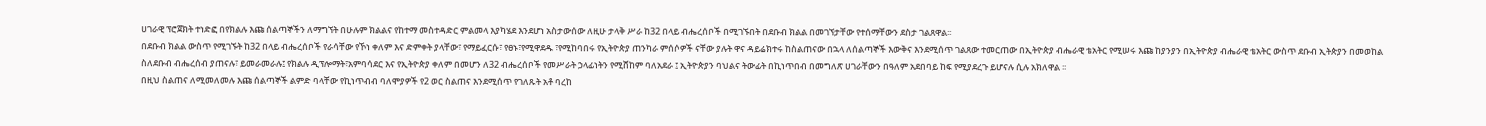ሀገራዊ ፕሮጀክት ተነድፎ በየክልሉ እጩ ሰልጣኞችን ለማግኘት በሁሉም ክልልና የከተማ መስተዳድር ምልመላ እያካሄደ እንደሆነ አስታውሰው ለዚሁ ታላቅ ሥራ ከ32 በላይ ብሔረሰቦች በሚገኙበት በደቡብ ክልል በመገኘታቸው የተሰማቸውን ደስታ ገልጸዋል፡፡
በደቡብ ክልል ውስጥ የሚገኙት ከ32 በላይ ብሔረሰቦች የራሳቸው የኾነ ቀለም እና ድምቀት ያላቸው፣ የማይፈርሱ፣ የፀኑ፣የሚዋደዱ ፣የሚከባበሩ የኢትዮጵያ ጠንካራ ምሰሶዎች ናቸው ያሉት ዋና ዳይሬክተሩ ከስልጠናው በኋላ ለሰልጣኞች እውቅና እንደሚሰጥ ገልጸው ተመርጠው በኢትዮጵያ ብሔራዊ ቴአትር የሚሠሩ እጩ ከያንያን በኢትዮጵያ ብሔራዊ ቴአትር ውስጥ ደቡብ ኢትጵያን በመወከል ስለደቡብ ብሔረሰብ ያጠናሉ፣ ይመራመራሉ፤ የክልሉ ዲፕሎማት፣አምባሳደር እና የኢትዮጵያ ቀለም በመሆን ለ32 ብሔረሰቦች የመሥራት ኃላፊነትን የሚሸከም ባለአደራ ፤ ኢትዮጵያን ባህልና ትውፊት በኪነጥበብ በመግለጽ ሀገራቸውን በዓለም አደበባይ ከፍ የሚያደረጉ ይሆናሉ ሲሉ አክለዋል ፡፡
በዚህ ስልጠና ለሚመለመሉ እጩ ሰልጣኞች ልምድ ባላቸው የኪነጥብብ ባለሞያዎች የ2 ወር ስልጠና እንደሚሰጥ የገለጹት አቶ ባረከ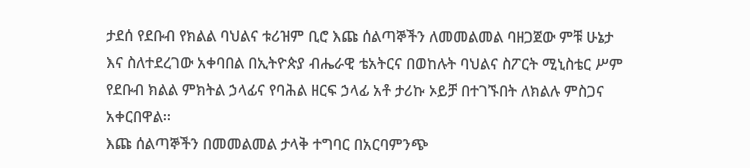ታደሰ የደቡብ የክልል ባህልና ቱሪዝም ቢሮ እጩ ሰልጣኞችን ለመመልመል ባዘጋጀው ምቹ ሁኔታ እና ስለተደረገው አቀባበል በኢትዮጵያ ብሔራዊ ቴአትርና በወከሉት ባህልና ስፖርት ሚኒስቴር ሥም የደቡብ ክልል ምክትል ኃላፊና የባሕል ዘርፍ ኃላፊ አቶ ታሪኩ ኦይቻ በተገኙበት ለክልሉ ምስጋና አቀርበዋል፡፡
እጩ ሰልጣኞችን በመመልመል ታላቅ ተግባር በአርባምንጭ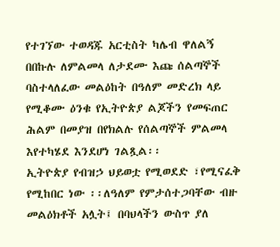የተገኘው ተወዳጁ አርቲስት ካሌብ ዋለልኝ በበኩሉ ለምልመላ ለታደሙ እጩ ሰልጣኞች ባስተላለፈው መልዕከት በዓለም መድረክ ላይ የሚቆሙ ዕንቁ የኢትዮጵያ ልጆችን የመፍጠር ሕልም በመያዝ በየክልሉ የሰልጣኞች ምልመላ እየተካሄደ እንደሆነ ገልጿል፡፡
ኢትዮጵያ የብዝኃ ህይወቷ የሚወደድ ፣የሚናፈቅ የሚከበር ነው ፡፡ለዓለም የምታሰተጋባቸው ብዙ መልዕክቶች አሏት፤ በባህላችን ውስጥ ያለ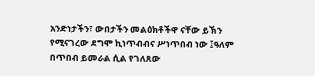አንድነታችን፣ ውበታችን መልዕክቶችዋ ናቸው ይኽን የሚናገረው ደግሞ ኪነጥብብና ሥነጥበብ ነው ፤ዓለም በጥበብ ይመራል ሲል የገለጸው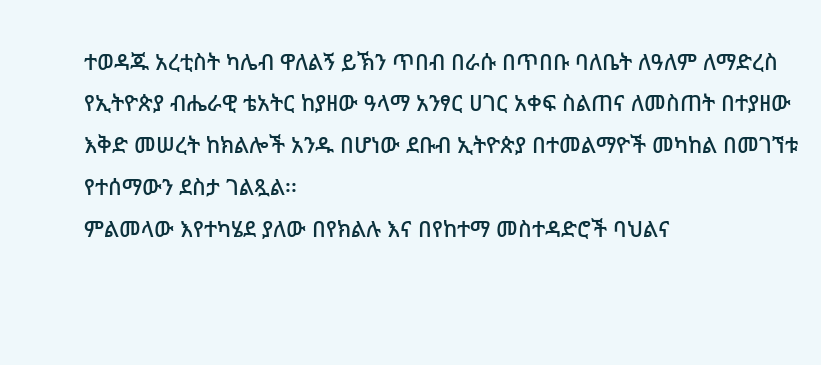ተወዳጁ አረቲስት ካሌብ ዋለልኝ ይኽን ጥበብ በራሱ በጥበቡ ባለቤት ለዓለም ለማድረስ የኢትዮጵያ ብሔራዊ ቴአትር ከያዘው ዓላማ አንፃር ሀገር አቀፍ ስልጠና ለመስጠት በተያዘው እቅድ መሠረት ከክልሎች አንዱ በሆነው ደቡብ ኢትዮጵያ በተመልማዮች መካከል በመገኘቱ የተሰማውን ደስታ ገልጿል፡፡
ምልመላው እየተካሄደ ያለው በየክልሉ እና በየከተማ መስተዳድሮች ባህልና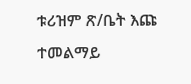ቱሪዝም ጽ/ቤት እጩ ተመልማይ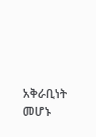አቅራቢነት መሆኑ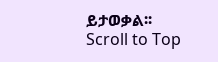ይታወቃል፡፡
Scroll to Top